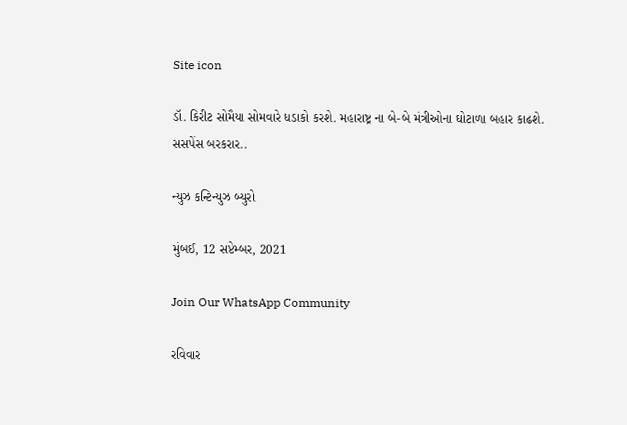Site icon

ડૉ. કિરીટ સોમૈયા સોમવારે ધડાકો કરશે. મહારાષ્ટ્ર ના બે-બે મંત્રીઓના ઘોટાળા બહાર કાઢશે. સસપેંસ બરકરાર..

ન્યુઝ કન્ટિન્યુઝ બ્યુરો

મુંબઈ, 12 સપ્ટેમ્બર, 2021

Join Our WhatsApp Community

રવિવાર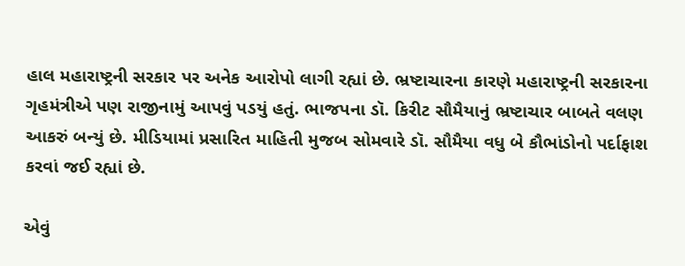હાલ મહારાષ્ટ્રની સરકાર પર અનેક આરોપો લાગી રહ્યાં છે. ભ્રષ્ટાચારના કારણે મહારાષ્ટ્રની સરકારના ગૃહમંત્રીએ પણ રાજીનામું આપવું પડયું હતું. ભાજપના ડૉ. કિરીટ સૌમૈયાનું ભ્રષ્ટાચાર બાબતે વલણ આકરું બન્યું છે. મીડિયામાં પ્રસારિત માહિતી મુજબ સોમવારે ડૉ. સૌમૈયા વધુ બે કૌભાંડોનો પર્દાફાશ કરવાં જઈ રહ્યાં છે.

એવું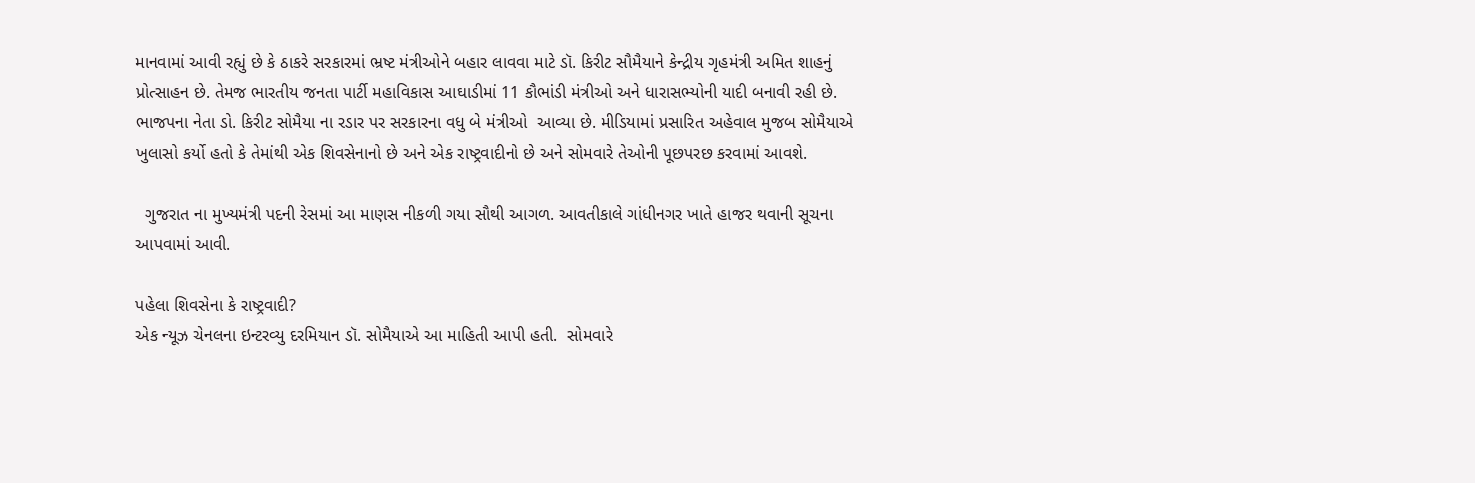માનવામાં આવી રહ્યું છે કે ઠાકરે સરકારમાં ભ્રષ્ટ મંત્રીઓને બહાર લાવવા માટે ડૉ. કિરીટ સૌમૈયાને કેન્દ્રીય ગૃહમંત્રી અમિત શાહનું પ્રોત્સાહન છે. તેમજ ભારતીય જનતા પાર્ટી મહાવિકાસ આઘાડીમાં 11 કૌભાંડી મંત્રીઓ અને ધારાસભ્યોની યાદી બનાવી રહી છે. ભાજપના નેતા ડો. કિરીટ સોમૈયા ના રડાર પર સરકારના વધુ બે મંત્રીઓ  આવ્યા છે. મીડિયામાં પ્રસારિત અહેવાલ મુજબ સોમૈયાએ ખુલાસો કર્યો હતો કે તેમાંથી એક શિવસેનાનો છે અને એક રાષ્ટ્રવાદીનો છે અને સોમવારે તેઓની પૂછપરછ કરવામાં આવશે.

  ગુજરાત ના મુખ્યમંત્રી પદની રેસમાં આ માણસ નીકળી ગયા સૌથી આગળ. આવતીકાલે ગાંધીનગર ખાતે હાજર થવાની સૂચના આપવામાં આવી.

પહેલા શિવસેના કે રાષ્ટ્રવાદી?
એક ન્યૂઝ ચેનલના ઇન્ટરવ્યુ દરમિયાન ડૉ. સોમૈયાએ આ માહિતી આપી હતી.  સોમવારે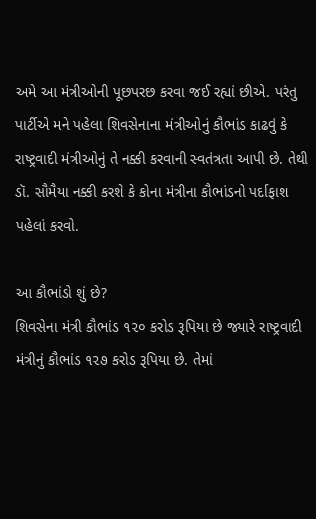અમે આ મંત્રીઓની પૂછપરછ કરવા જઈ રહ્યાં છીએ. પરંતુ પાર્ટીએ મને પહેલા શિવસેનાના મંત્રીઓનું કૌભાંડ કાઢવું કે રાષ્ટ્રવાદી મંત્રીઓનું તે નક્કી કરવાની સ્વતંત્રતા આપી છે. તેથી ડૉ. સૌમૈયા નક્કી કરશે કે કોના મંત્રીના કૌભાંડનો પર્દાફાશ પહેલાં કરવો.

આ કૌભાંડો શું છે?
શિવસેના મંત્રી કૌભાંડ ૧૨૦ કરોડ રૂપિયા છે જ્યારે રાષ્ટ્રવાદી મંત્રીનું કૌભાંડ ૧૨૭ કરોડ રૂપિયા છે. તેમાં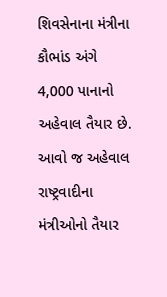શિવસેનાના મંત્રીના કૌભાંડ અંગે 4,000 પાનાનો અહેવાલ તૈયાર છે. આવો જ અહેવાલ રાષ્ટ્રવાદીના મંત્રીઓનો તૈયાર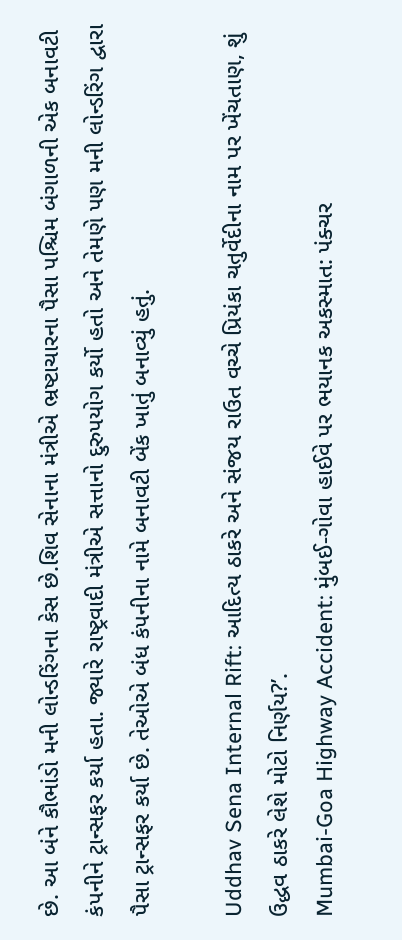છે. આ બંને કૌભાંડો મની લોન્ડરિંગના કેસ છે.શિવ સેનાના મંત્રીએ ભ્રષ્ટાચારના પૈસા પશ્ચિમ બંગાળની એક બનાવટી કંપનીને ટ્રાન્સફર કર્યા હતા. જ્યારે રાષ્ટ્રવાદી મંત્રીએ સત્તાનો દુરુપયોગ કર્યો હતો અને તેમણે પણ મની લોન્ડરિંગ દ્વારા પૈસા ટ્રાન્સફર કર્યા છે. તેઓએ બંધ કંપનીના નામે બનાવટી બેંક ખાતું બનાવ્યું હતું.

Uddhav Sena Internal Rift: આદિત્ય ઠાકરે અને સંજય રાઉત વચ્ચે પ્રિયંકા ચતુર્વેદીના નામ પર ખેંચતાણ, શું ઉદ્ધવ ઠાકરે લેશે મોટો નિર્ણય?’.
Mumbai-Goa Highway Accident: મુંબઈ-ગોવા હાઈવે પર ભયાનક અકસ્માત: પંક્ચર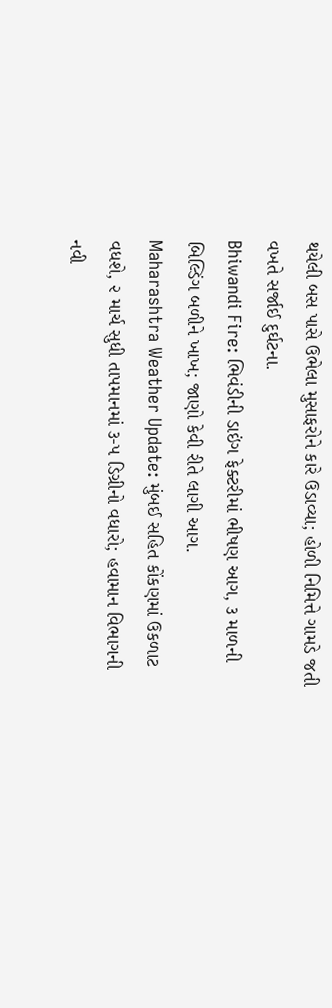થયેલી બસ પાસે ઉભેલા મુસાફરોને કારે ઉડાવ્યા; હોળી નિમિત્તે ગામડે જતી વખતે સર્જાઈ દુર્ઘટના.
Bhiwandi Fire: ભિવંડીની ડાઇંગ ફેક્ટરીમાં ભીષણ આગ, ૩ માળની બિલ્ડિંગ બળીને ખાખ; જાણો કેવી રીતે લાગી આગ.
Maharashtra Weather Update: મુંબઈ સહિત કોંકણમાં ઉકળાટ વધશે, ૨ માર્ચ સુધી તાપમાનમાં ૩-૫ ડિગ્રીનો વધારો; હવામાન વિભાગની નવી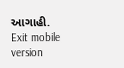આગાહી.
Exit mobile version